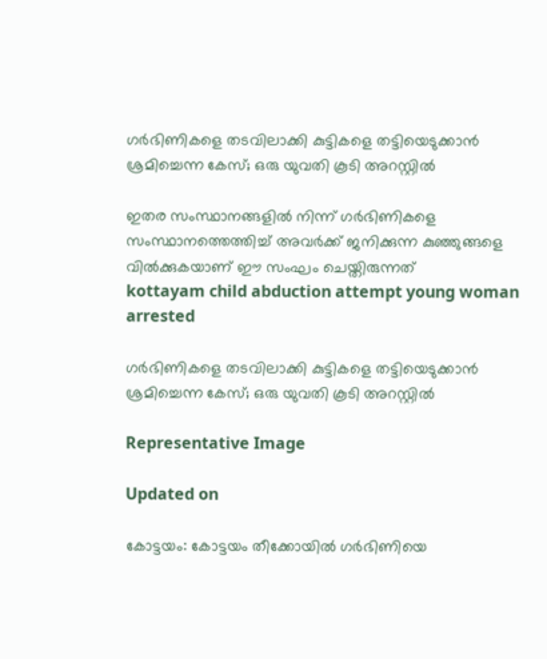ഗർഭിണികളെ തടവിലാക്കി കുട്ടികളെ തട്ടിയെടുക്കാൻ ശ്രമിച്ചെന്ന കേസ്; ഒരു യുവതി കൂടി അറസ്റ്റിൽ

ഇതര സംസ്ഥാനങ്ങളിൽ നിന്ന് ഗർഭിണികളെ സംസ്ഥാനത്തെത്തിച്ച് അവർക്ക് ജനിക്കുന്ന കുഞ്ഞുങ്ങളെ വിൽക്കുകയാണ് ഈ സംഘം ചെയ്തിരുന്നത്
kottayam child abduction attempt young woman arrested

ഗർഭിണികളെ തടവിലാക്കി കുട്ടികളെ തട്ടിയെടുക്കാൻ ശ്രമിച്ചെന്ന കേസ്; ഒരു യുവതി കൂടി അറസ്റ്റിൽ

Representative Image

Updated on

കോട്ടയം: കോട്ടയം തീക്കോയിൽ ഗർഭിണിയെ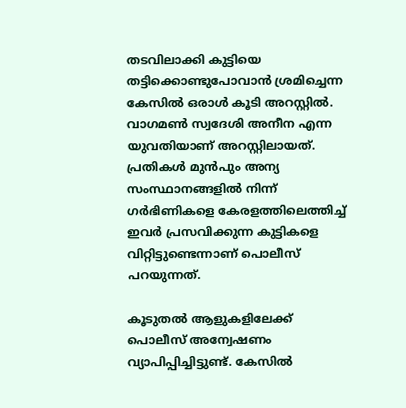തടവിലാക്കി കുട്ടിയെ തട്ടിക്കൊണ്ടുപോവാൻ ശ്രമിച്ചെന്ന കേസിൽ ഒരാൾ‌ കൂടി അറസ്റ്റിൽ‌. വാഗമൺ സ്വദേശി അനീന എന്ന യുവതിയാണ് അറസ്റ്റിലായത്. പ്രതികൾ മുൻപും അന്യ സംസ്ഥാനങ്ങളിൽ നിന്ന് ഗർഭിണികളെ കേരളത്തിലെത്തിച്ച് ഇവർ പ്രസവിക്കുന്ന കുട്ടികളെ വിറ്റിട്ടുണ്ടെന്നാണ് പൊലീസ് പറയുന്നത്.

കൂടുതൽ ആളുകളിലേക്ക് പൊലീസ് അന്വേഷണം വ്യാപിപ്പിച്ചിട്ടുണ്ട്. കേസിൽ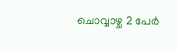ചൊവ്വാഴ്ച 2 പേർ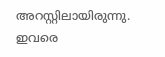അറസ്റ്റിലായിരുന്നു. ഇവരെ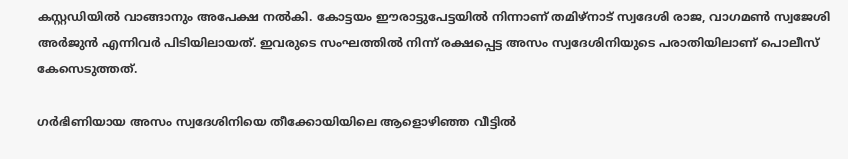കസ്റ്റ‍ഡിയിൽ വാങ്ങാനും അപേക്ഷ നൽകി. കോട്ടയം ഈരാട്ടുപേട്ടയിൽ നിന്നാണ് തമിഴ്നാട് സ്വദേശി രാജ, വാഗമൺ സ്വജേശി അർജുൻ എന്നിവർ പിടിയിലായത്. ഇവരുടെ സംഘത്തിൽ നിന്ന് രക്ഷപ്പെട്ട അസം സ്വദേശിനിയുടെ പരാതിയിലാണ് പൊലീസ് കേസെടുത്തത്.

ഗർഭിണിയായ അസം സ്വദേശിനിയെ തീക്കോയിയിലെ ആളൊഴിഞ്ഞ വീട്ടിൽ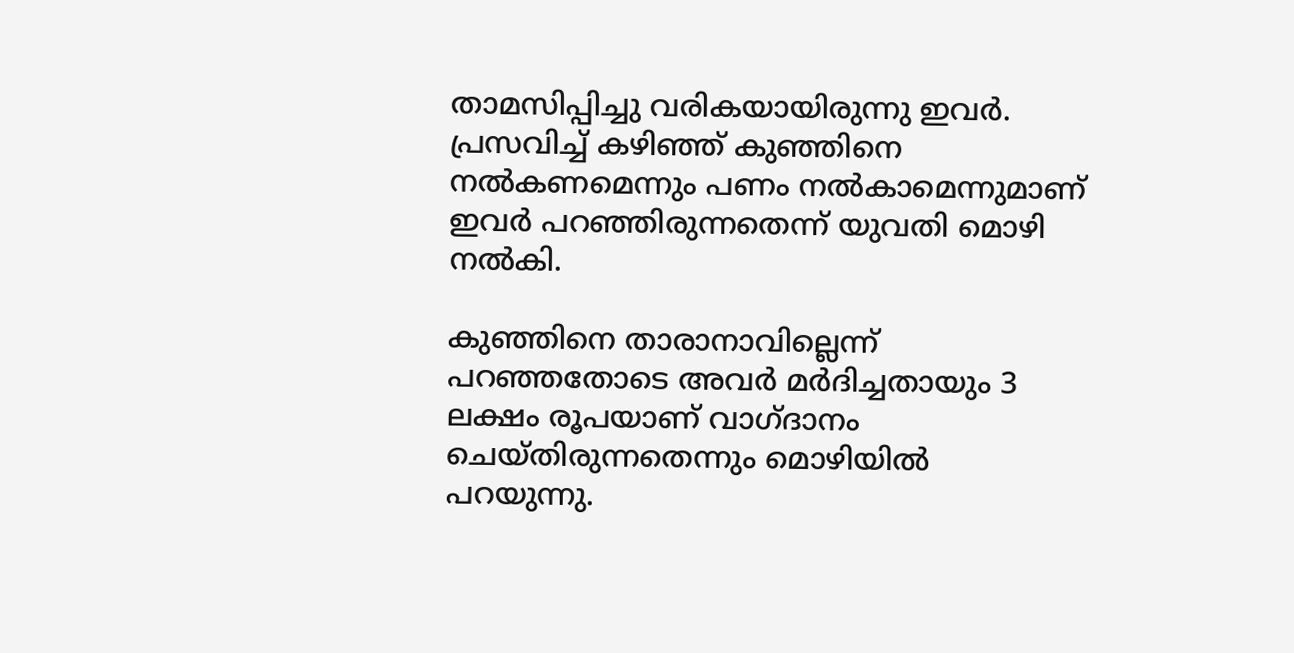താമസിപ്പിച്ചു വരികയായിരുന്നു ഇവർ. പ്രസവിച്ച് കഴിഞ്ഞ് കുഞ്ഞിനെ നൽകണമെന്നും പണം നൽകാമെന്നുമാണ് ഇവർ പറഞ്ഞിരുന്നതെന്ന് യുവതി മൊഴി നൽകി.

കുഞ്ഞിനെ താരാനാവില്ലെന്ന് പറഞ്ഞതോടെ അവർ മർദിച്ചതായും 3 ലക്ഷം രൂപയാണ് വാഗ്ദാനം ചെയ്തിരുന്നതെന്നും മൊഴിയിൽ പറയുന്നു.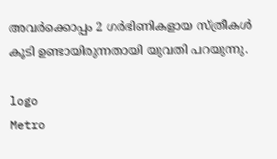അവർക്കൊപ്പം 2 ഗർഭിണികളായ സ്ത്രീകൾ കൂടി ഉണ്ടായിരുന്നതായി യുവതി പറയുന്നു.

logo
Metro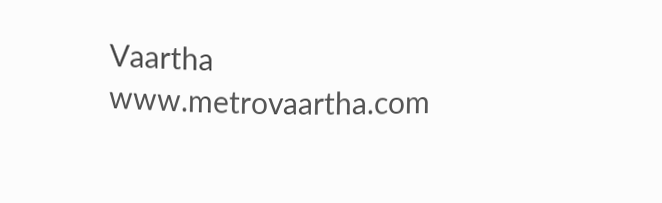Vaartha
www.metrovaartha.com